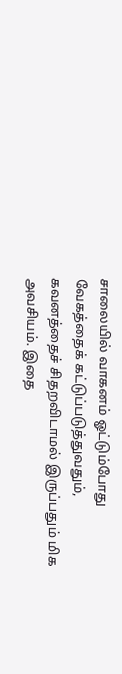சாலையில் வாகனம் ஓட்டும்போது வேகத்தைக் கட்டுப்படுத்துவதும், கவனத்தைச் சிதறவிடாமல் இருப்பதும் மிக அவசியம். இதை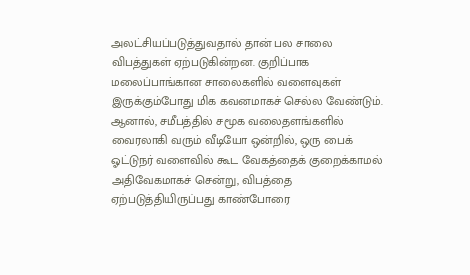அலட்சியப்படுத்துவதால் தான் பல சாலை விபத்துகள் ஏற்படுகின்றன. குறிப்பாக மலைப்பாங்கான சாலைகளில் வளைவுகள் இருக்கும்போது மிக கவனமாகச் செல்ல வேண்டும்.
ஆனால், சமீபத்தில் சமூக வலைதளங்களில் வைரலாகி வரும் வீடியோ ஒன்றில், ஒரு பைக் ஓட்டுநர் வளைவில் கூட வேகத்தைக் குறைக்காமல் அதிவேகமாகச் சென்று, விபத்தை ஏற்படுத்தியிருப்பது காண்போரை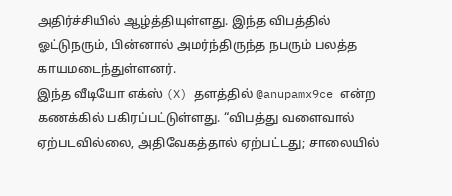அதிர்ச்சியில் ஆழ்த்தியுள்ளது. இந்த விபத்தில் ஓட்டுநரும், பின்னால் அமர்ந்திருந்த நபரும் பலத்த காயமடைந்துள்ளனர்.
இந்த வீடியோ எக்ஸ் (X) தளத்தில் @anupamx9ce என்ற கணக்கில் பகிரப்பட்டுள்ளது. “விபத்து வளைவால் ஏற்படவில்லை, அதிவேகத்தால் ஏற்பட்டது; சாலையில்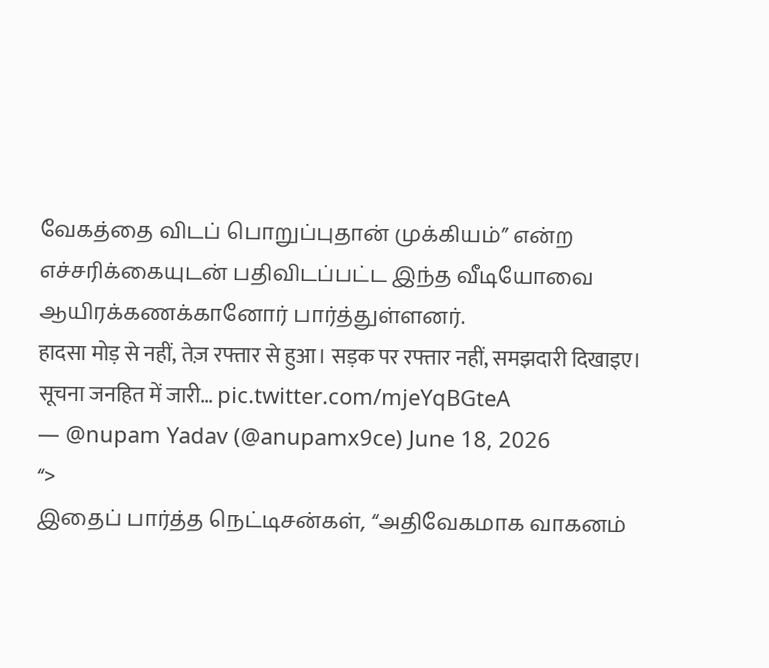வேகத்தை விடப் பொறுப்புதான் முக்கியம்” என்ற எச்சரிக்கையுடன் பதிவிடப்பட்ட இந்த வீடியோவை ஆயிரக்கணக்கானோர் பார்த்துள்ளனர்.
हादसा मोड़ से नहीं, तेज़ रफ्तार से हुआ। सड़क पर रफ्तार नहीं, समझदारी दिखाइए। सूचना जनहित में जारी… pic.twitter.com/mjeYqBGteA
— @nupam Yadav (@anupamx9ce) June 18, 2026
“>
இதைப் பார்த்த நெட்டிசன்கள், “அதிவேகமாக வாகனம்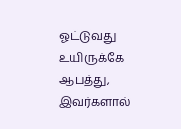ஓட்டுவது உயிருக்கே ஆபத்து, இவர்களால்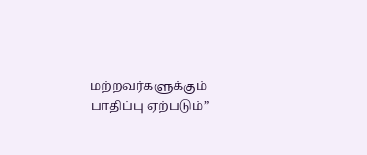மற்றவர்களுக்கும் பாதிப்பு ஏற்படும்”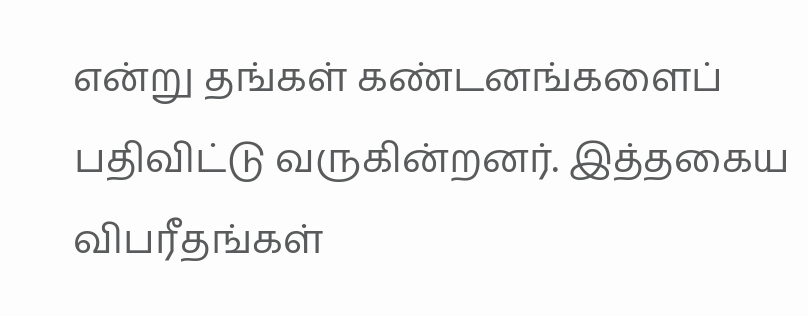என்று தங்கள் கண்டனங்களைப் பதிவிட்டு வருகின்றனர். இத்தகைய விபரீதங்கள்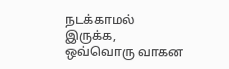நடக்காமல் இருக்க, ஒவ்வொரு வாகன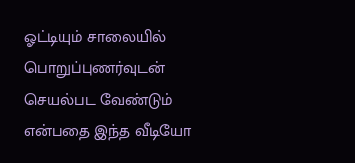ஓட்டியும் சாலையில் பொறுப்புணர்வுடன் செயல்பட வேண்டும் என்பதை இந்த வீடியோ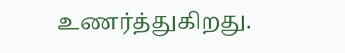உணர்த்துகிறது.